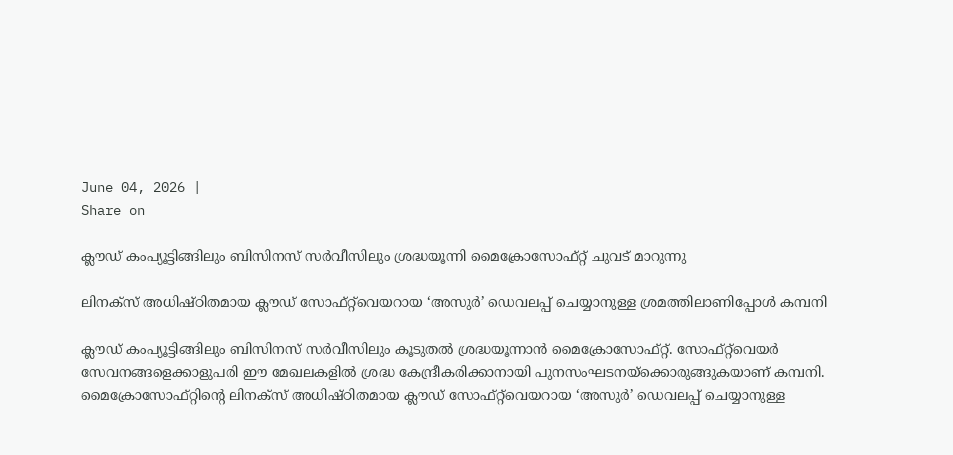June 04, 2026 |
Share on

ക്ലൗഡ് കംപ്യൂട്ടിങ്ങിലും ബിസിനസ് സര്‍വീസിലും ശ്രദ്ധയൂന്നി മൈക്രോസോഫ്റ്റ് ചുവട് മാറുന്നു

ലിനക്‌സ് അധിഷ്ഠിതമായ ക്ലൗഡ് സോഫ്റ്റ്‌വെയറായ ‘അസുര്‍’ ഡെവലപ്പ് ചെയ്യാനുള്ള ശ്രമത്തിലാണിപ്പോള്‍ കമ്പനി

ക്ലൗഡ് കംപ്യൂട്ടിങ്ങിലും ബിസിനസ് സര്‍വീസിലും കൂടുതല്‍ ശ്രദ്ധയൂന്നാന്‍ മൈക്രോസോഫ്റ്റ്. സോഫ്റ്റ്‌വെയര്‍ സേവനങ്ങളെക്കാളുപരി ഈ മേഖലകളില്‍ ശ്രദ്ധ കേന്ദ്രീകരിക്കാനായി പുനസംഘടനയ്‌ക്കൊരുങ്ങുകയാണ് കമ്പനി. മൈക്രോസോഫ്റ്റിന്റെ ലിനക്‌സ് അധിഷ്ഠിതമായ ക്ലൗഡ് സോഫ്റ്റ്‌വെയറായ ‘അസുര്‍’ ഡെവലപ്പ് ചെയ്യാനുള്ള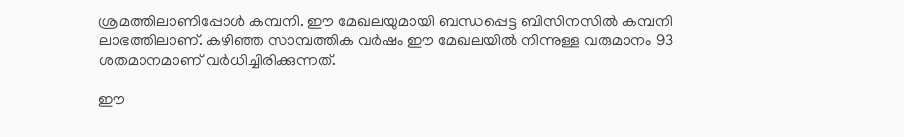ശ്രമത്തിലാണിപ്പോള്‍ കമ്പനി. ഈ മേഖലയുമായി ബന്ധപ്പെട്ട ബിസിനസില്‍ കമ്പനി ലാഭത്തിലാണ്. കഴിഞ്ഞ സാമ്പത്തിക വര്‍ഷം ഈ മേഖലയില്‍ നിന്നുള്ള വരുമാനം 93 ശതമാനമാണ് വര്‍ധിച്ചിരിക്കുന്നത്.

ഈ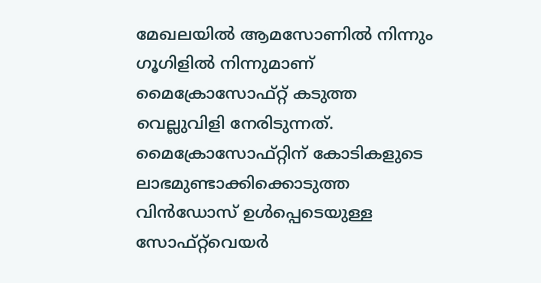മേഖലയില്‍ ആമസോണില്‍ നിന്നും ഗൂഗിളില്‍ നിന്നുമാണ് മൈക്രോസോഫ്റ്റ് കടുത്ത വെല്ലുവിളി നേരിടുന്നത്. മൈക്രോസോഫ്റ്റിന് കോടികളുടെ ലാഭമുണ്ടാക്കിക്കൊടുത്ത വിന്‍ഡോസ് ഉള്‍പ്പെടെയുള്ള സോഫ്റ്റ്‌വെയര്‍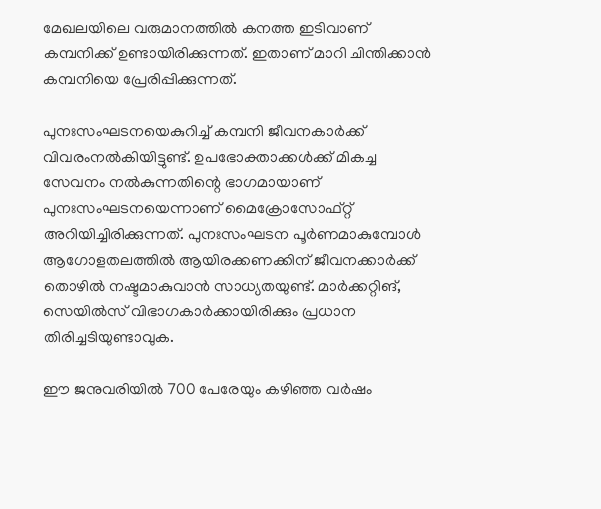മേഖലയിലെ വരുമാനത്തില്‍ കനത്ത ഇടിവാണ് കമ്പനിക്ക് ഉണ്ടായിരിക്കുന്നത്. ഇതാണ് മാറി ചിന്തിക്കാന്‍ കമ്പനിയെ പ്രേരിപ്പിക്കുന്നത്.

പുനഃസംഘടനയെകുറിച്ച് കമ്പനി ജീവനകാര്‍ക്ക് വിവരംനല്‍കിയിട്ടുണ്ട്. ഉപഭോക്താക്കള്‍ക്ക് മികച്ച സേവനം നല്‍കുന്നതിന്റെ ഭാഗമായാണ് പുനഃസംഘടനയെന്നാണ് മൈക്രോസോഫ്റ്റ് അറിയിച്ചിരിക്കുന്നത്. പുനഃസംഘടന പൂര്‍ണമാകുമ്പോള്‍ ആഗോളതലത്തില്‍ ആയിരക്കണക്കിന് ജീവനക്കാര്‍ക്ക് തൊഴില്‍ നഷ്ടമാകുവാന്‍ സാധ്യതയുണ്ട്. മാര്‍ക്കറ്റിങ്, സെയില്‍സ് വിഭാഗകാര്‍ക്കായിരിക്കും പ്രധാന തിരിച്ചടിയുണ്ടാവുക.

ഈ ജനുവരിയില്‍ 700 പേരേയും കഴിഞ്ഞ വര്‍ഷം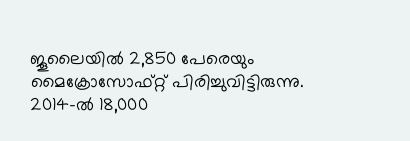ജൂലൈയില്‍ 2,850 പേരെയും മൈക്രോസോഫ്റ്റ് പിരിച്ചുവിട്ടിരുന്നു. 2014-ല്‍ 18,000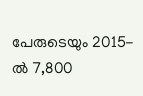പേരുടെയും 2015-ല്‍ 7,800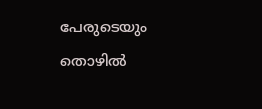പേരുടെയും തൊഴില്‍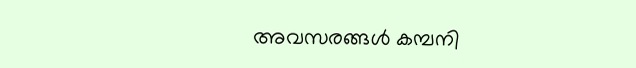അവസരങ്ങള്‍ കമ്പനി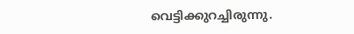വെട്ടിക്കുറച്ചിരുന്നു.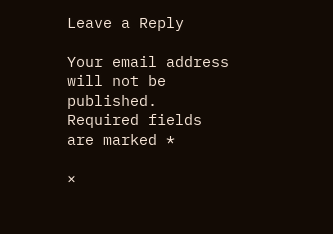Leave a Reply

Your email address will not be published. Required fields are marked *

×